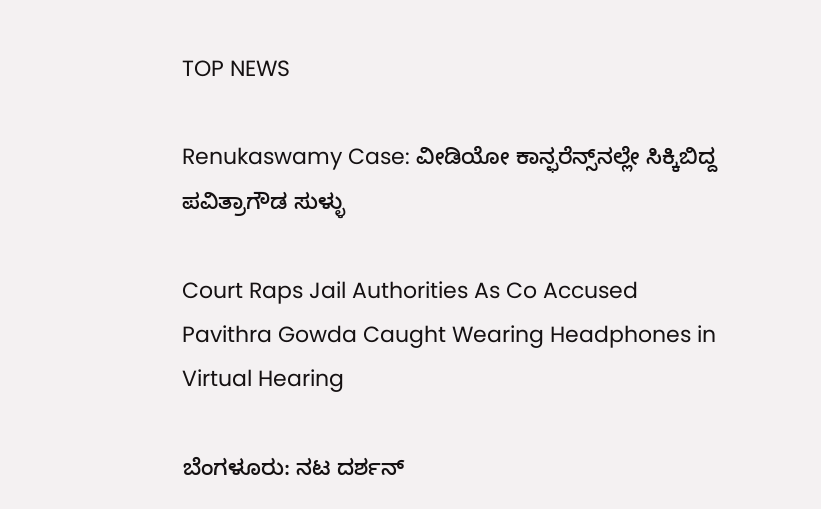TOP NEWS

Renukaswamy Case: ವೀಡಿಯೋ ಕಾನ್ಫರೆನ್ಸ್‌ನಲ್ಲೇ ಸಿಕ್ಕಿಬಿದ್ದ ಪವಿತ್ರಾಗೌಡ ಸುಳ್ಳು

Court Raps Jail Authorities As Co Accused Pavithra Gowda Caught Wearing Headphones in Virtual Hearing

ಬೆಂಗಳೂರು: ನಟ ದರ್ಶನ್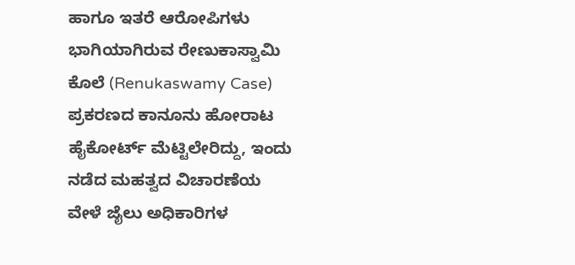ಹಾಗೂ ಇತರೆ ಆರೋಪಿಗಳು ಭಾಗಿಯಾಗಿರುವ ರೇಣುಕಾಸ್ವಾಮಿ ಕೊಲೆ (Renukaswamy Case) ಪ್ರಕರಣದ ಕಾನೂನು ಹೋರಾಟ ಹೈಕೋರ್ಟ್ ಮೆಟ್ಟಿಲೇರಿದ್ದು, ಇಂದು ನಡೆದ ಮಹತ್ವದ ವಿಚಾರಣೆಯ ವೇಳೆ ಜೈಲು ಅಧಿಕಾರಿಗಳ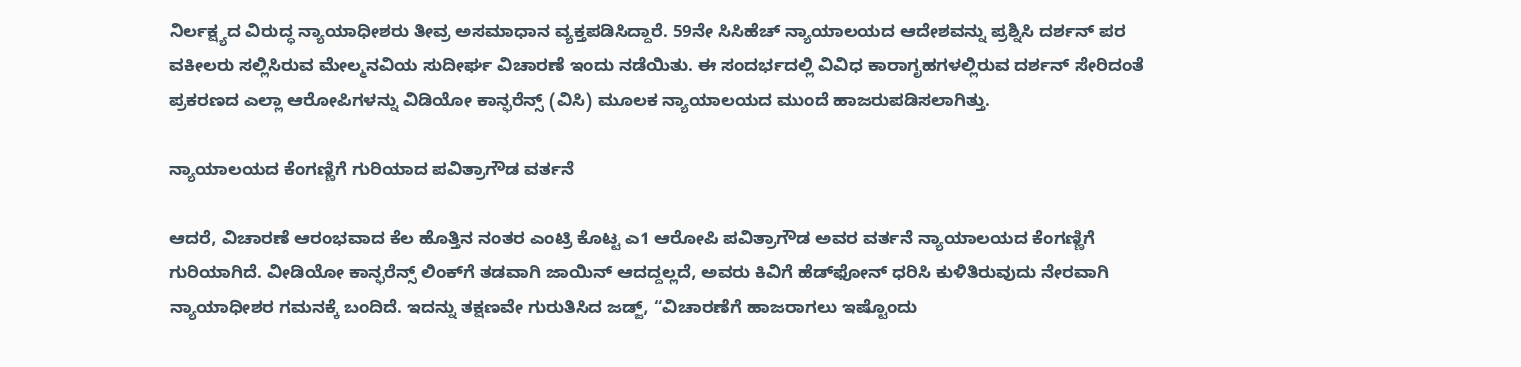ನಿರ್ಲಕ್ಷ್ಯದ ವಿರುದ್ಧ ನ್ಯಾಯಾಧೀಶರು ತೀವ್ರ ಅಸಮಾಧಾನ ವ್ಯಕ್ತಪಡಿಸಿದ್ದಾರೆ. 59ನೇ ಸಿಸಿಹೆಚ್ ನ್ಯಾಯಾಲಯದ ಆದೇಶವನ್ನು ಪ್ರಶ್ನಿಸಿ ದರ್ಶನ್ ಪರ ವಕೀಲರು ಸಲ್ಲಿಸಿರುವ ಮೇಲ್ಮನವಿಯ ಸುದೀರ್ಘ ವಿಚಾರಣೆ ಇಂದು ನಡೆಯಿತು. ಈ ಸಂದರ್ಭದಲ್ಲಿ ವಿವಿಧ ಕಾರಾಗೃಹಗಳಲ್ಲಿರುವ ದರ್ಶನ್ ಸೇರಿದಂತೆ ಪ್ರಕರಣದ ಎಲ್ಲಾ ಆರೋಪಿಗಳನ್ನು ವಿಡಿಯೋ ಕಾನ್ಫರೆನ್ಸ್ (ವಿಸಿ) ಮೂಲಕ ನ್ಯಾಯಾಲಯದ ಮುಂದೆ ಹಾಜರುಪಡಿಸಲಾಗಿತ್ತು.

ನ್ಯಾಯಾಲಯದ ಕೆಂಗಣ್ಣಿಗೆ ಗುರಿಯಾದ ಪವಿತ್ರಾಗೌಡ ವರ್ತನೆ

ಆದರೆ, ವಿಚಾರಣೆ ಆರಂಭವಾದ ಕೆಲ ಹೊತ್ತಿನ ನಂತರ ಎಂಟ್ರಿ ಕೊಟ್ಟ ಎ1 ಆರೋಪಿ ಪವಿತ್ರಾಗೌಡ ಅವರ ವರ್ತನೆ ನ್ಯಾಯಾಲಯದ ಕೆಂಗಣ್ಣಿಗೆ ಗುರಿಯಾಗಿದೆ. ವೀಡಿಯೋ ಕಾನ್ಫರೆನ್ಸ್ ಲಿಂಕ್‌ಗೆ ತಡವಾಗಿ ಜಾಯಿನ್ ಆದದ್ದಲ್ಲದೆ, ಅವರು ಕಿವಿಗೆ ಹೆಡ್‌ಫೋನ್ ಧರಿಸಿ ಕುಳಿತಿರುವುದು ನೇರವಾಗಿ ನ್ಯಾಯಾಧೀಶರ ಗಮನಕ್ಕೆ ಬಂದಿದೆ. ಇದನ್ನು ತಕ್ಷಣವೇ ಗುರುತಿಸಿದ ಜಡ್ಜ್, “ವಿಚಾರಣೆಗೆ ಹಾಜರಾಗಲು ಇಷ್ಟೊಂದು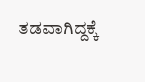ತಡವಾಗಿದ್ದಕ್ಕೆ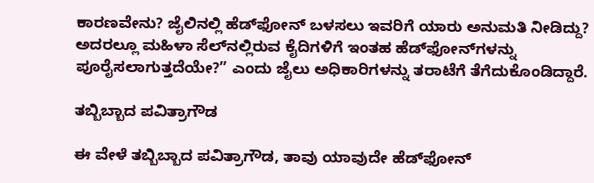ಕಾರಣವೇನು? ಜೈಲಿನಲ್ಲಿ ಹೆಡ್‌ಫೋನ್ ಬಳಸಲು ಇವರಿಗೆ ಯಾರು ಅನುಮತಿ ನೀಡಿದ್ದು? ಅದರಲ್ಲೂ ಮಹಿಳಾ ಸೆಲ್‌ನಲ್ಲಿರುವ ಕೈದಿಗಳಿಗೆ ಇಂತಹ ಹೆಡ್‌ಫೋನ್‌ಗಳನ್ನು ಪೂರೈಸಲಾಗುತ್ತದೆಯೇ?” ಎಂದು ಜೈಲು ಅಧಿಕಾರಿಗಳನ್ನು ತರಾಟೆಗೆ ತೆಗೆದುಕೊಂಡಿದ್ದಾರೆ.

ತಬ್ಬಿಬ್ಬಾದ ಪವಿತ್ರಾಗೌಡ

ಈ ವೇಳೆ ತಬ್ಬಿಬ್ಬಾದ ಪವಿತ್ರಾಗೌಡ, ತಾವು ಯಾವುದೇ ಹೆಡ್‌ಫೋನ್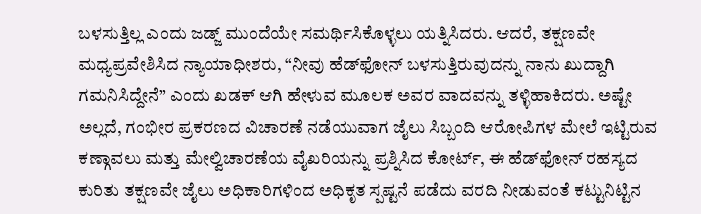ಬಳಸುತ್ತಿಲ್ಲ ಎಂದು ಜಡ್ಜ್ ಮುಂದೆಯೇ ಸಮರ್ಥಿಸಿಕೊಳ್ಳಲು ಯತ್ನಿಸಿದರು. ಆದರೆ, ತಕ್ಷಣವೇ ಮಧ್ಯಪ್ರವೇಶಿಸಿದ ನ್ಯಾಯಾಧೀಶರು, “ನೀವು ಹೆಡ್‌ಫೋನ್ ಬಳಸುತ್ತಿರುವುದನ್ನು ನಾನು ಖುದ್ದಾಗಿ ಗಮನಿಸಿದ್ದೇನೆ” ಎಂದು ಖಡಕ್ ಆಗಿ ಹೇಳುವ ಮೂಲಕ ಅವರ ವಾದವನ್ನು ತಳ್ಳಿಹಾಕಿದರು. ಅಷ್ಟೇ ಅಲ್ಲದೆ, ಗಂಭೀರ ಪ್ರಕರಣದ ವಿಚಾರಣೆ ನಡೆಯುವಾಗ ಜೈಲು ಸಿಬ್ಬಂದಿ ಆರೋಪಿಗಳ ಮೇಲೆ ಇಟ್ಟಿರುವ ಕಣ್ಗಾವಲು ಮತ್ತು ಮೇಲ್ವಿಚಾರಣೆಯ ವೈಖರಿಯನ್ನು ಪ್ರಶ್ನಿಸಿದ ಕೋರ್ಟ್, ಈ ಹೆಡ್‌ಫೋನ್ ರಹಸ್ಯದ ಕುರಿತು ತಕ್ಷಣವೇ ಜೈಲು ಅಧಿಕಾರಿಗಳಿಂದ ಅಧಿಕೃತ ಸ್ಪಷ್ಟನೆ ಪಡೆದು ವರದಿ ನೀಡುವಂತೆ ಕಟ್ಟುನಿಟ್ಟಿನ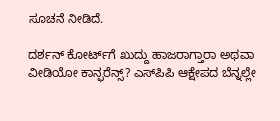ಸೂಚನೆ ನೀಡಿದೆ.

ದರ್ಶನ್ ಕೋರ್ಟ್‌ಗೆ ಖುದ್ದು ಹಾಜರಾಗ್ತಾರಾ ಅಥವಾ ವೀಡಿಯೋ ಕಾನ್ಫರೆನ್ಸ್? ಎಸ್‌ಪಿಪಿ ಆಕ್ಷೇಪದ ಬೆನ್ನಲ್ಲೇ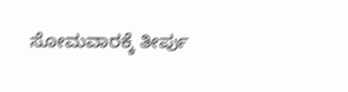ಸೋಮವಾರಕ್ಕೆ ತೀರ್ಪು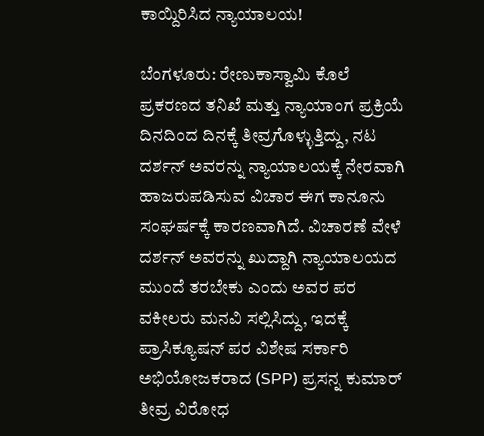ಕಾಯ್ದಿರಿಸಿದ ನ್ಯಾಯಾಲಯ!

ಬೆಂಗಳೂರು: ರೇಣುಕಾಸ್ವಾಮಿ ಕೊಲೆ ಪ್ರಕರಣದ ತನಿಖೆ ಮತ್ತು ನ್ಯಾಯಾಂಗ ಪ್ರಕ್ರಿಯೆ ದಿನದಿಂದ ದಿನಕ್ಕೆ ತೀವ್ರಗೊಳ್ಳುತ್ತಿದ್ದು, ನಟ ದರ್ಶನ್ ಅವರನ್ನು ನ್ಯಾಯಾಲಯಕ್ಕೆ ನೇರವಾಗಿ ಹಾಜರುಪಡಿಸುವ ವಿಚಾರ ಈಗ ಕಾನೂನು ಸಂಘರ್ಷಕ್ಕೆ ಕಾರಣವಾಗಿದೆ. ವಿಚಾರಣೆ ವೇಳೆ ದರ್ಶನ್ ಅವರನ್ನು ಖುದ್ದಾಗಿ ನ್ಯಾಯಾಲಯದ ಮುಂದೆ ತರಬೇಕು ಎಂದು ಅವರ ಪರ ವಕೀಲರು ಮನವಿ ಸಲ್ಲಿಸಿದ್ದು, ಇದಕ್ಕೆ ಪ್ರಾಸಿಕ್ಯೂಷನ್ ಪರ ವಿಶೇಷ ಸರ್ಕಾರಿ ಅಭಿಯೋಜಕರಾದ (SPP) ಪ್ರಸನ್ನ ಕುಮಾರ್ ತೀವ್ರ ವಿರೋಧ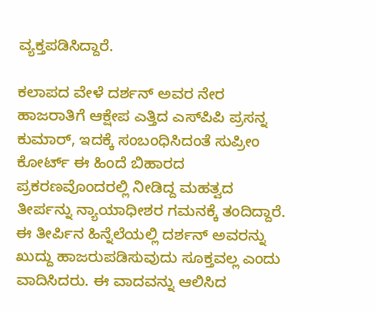ವ್ಯಕ್ತಪಡಿಸಿದ್ದಾರೆ.

ಕಲಾಪದ ವೇಳೆ ದರ್ಶನ್ ಅವರ ನೇರ ಹಾಜರಾತಿಗೆ ಆಕ್ಷೇಪ ಎತ್ತಿದ ಎಸ್‌ಪಿಪಿ ಪ್ರಸನ್ನ ಕುಮಾರ್, ಇದಕ್ಕೆ ಸಂಬಂಧಿಸಿದಂತೆ ಸುಪ್ರೀಂ ಕೋರ್ಟ್ ಈ ಹಿಂದೆ ಬಿಹಾರದ ಪ್ರಕರಣವೊಂದರಲ್ಲಿ ನೀಡಿದ್ದ ಮಹತ್ವದ ತೀರ್ಪನ್ನು ನ್ಯಾಯಾಧೀಶರ ಗಮನಕ್ಕೆ ತಂದಿದ್ದಾರೆ. ಈ ತೀರ್ಪಿನ ಹಿನ್ನೆಲೆಯಲ್ಲಿ ದರ್ಶನ್ ಅವರನ್ನು ಖುದ್ದು ಹಾಜರುಪಡಿಸುವುದು ಸೂಕ್ತವಲ್ಲ ಎಂದು ವಾದಿಸಿದರು. ಈ ವಾದವನ್ನು ಆಲಿಸಿದ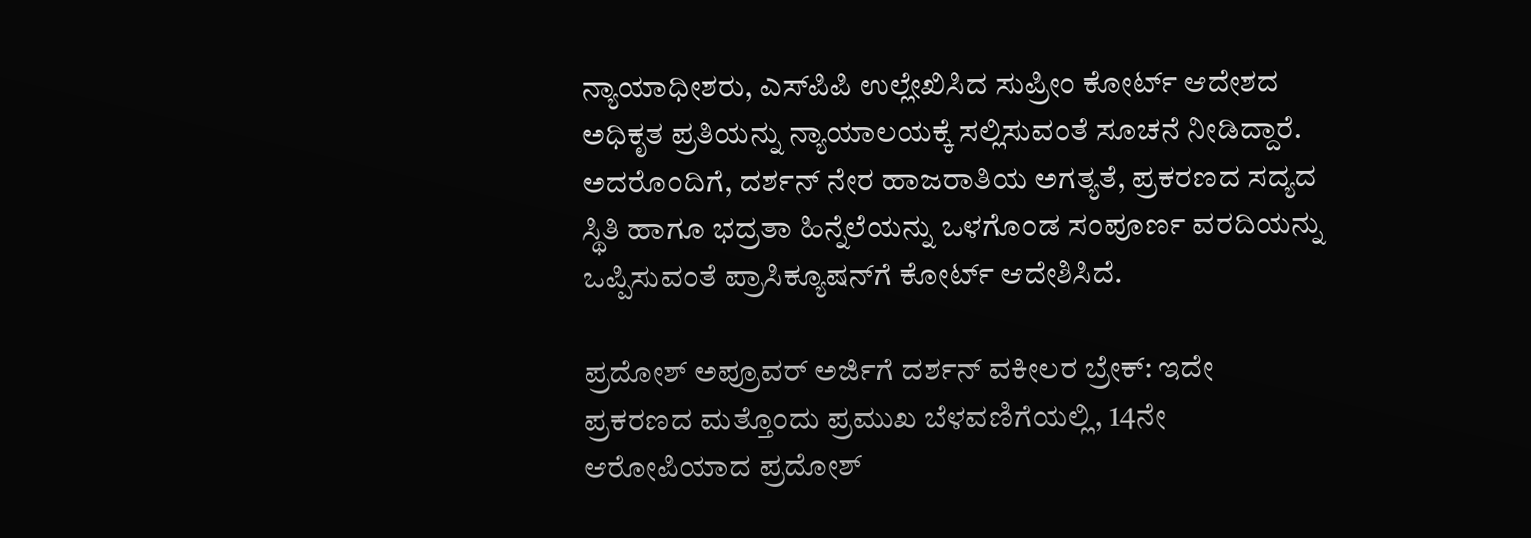ನ್ಯಾಯಾಧೀಶರು, ಎಸ್‌ಪಿಪಿ ಉಲ್ಲೇಖಿಸಿದ ಸುಪ್ರೀಂ ಕೋರ್ಟ್ ಆದೇಶದ ಅಧಿಕೃತ ಪ್ರತಿಯನ್ನು ನ್ಯಾಯಾಲಯಕ್ಕೆ ಸಲ್ಲಿಸುವಂತೆ ಸೂಚನೆ ನೀಡಿದ್ದಾರೆ. ಅದರೊಂದಿಗೆ, ದರ್ಶನ್ ನೇರ ಹಾಜರಾತಿಯ ಅಗತ್ಯತೆ, ಪ್ರಕರಣದ ಸದ್ಯದ ಸ್ಥಿತಿ ಹಾಗೂ ಭದ್ರತಾ ಹಿನ್ನೆಲೆಯನ್ನು ಒಳಗೊಂಡ ಸಂಪೂರ್ಣ ವರದಿಯನ್ನು ಒಪ್ಪಿಸುವಂತೆ ಪ್ರಾಸಿಕ್ಯೂಷನ್‌ಗೆ ಕೋರ್ಟ್ ಆದೇಶಿಸಿದೆ.

ಪ್ರದೋಶ್ ಅಪ್ರೂವರ್ ಅರ್ಜಿಗೆ ದರ್ಶನ್ ವಕೀಲರ ಬ್ರೇಕ್: ಇದೇ ಪ್ರಕರಣದ ಮತ್ತೊಂದು ಪ್ರಮುಖ ಬೆಳವಣಿಗೆಯಲ್ಲಿ, 14ನೇ ಆರೋಪಿಯಾದ ಪ್ರದೋಶ್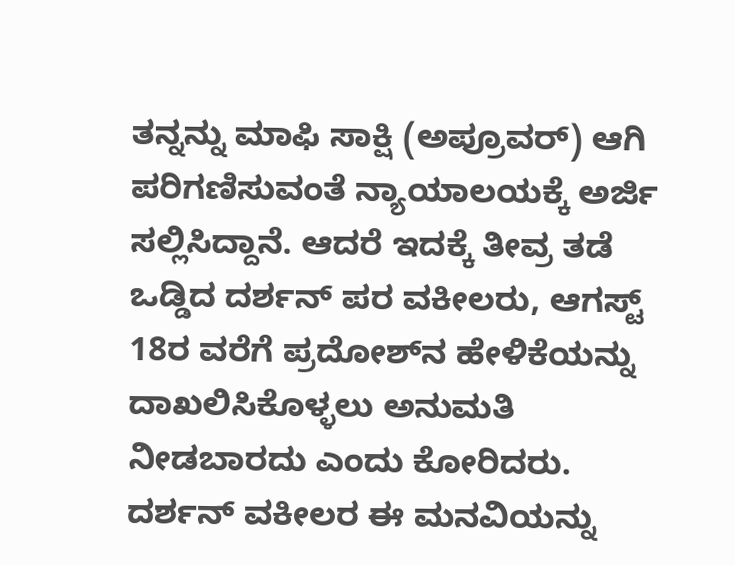ತನ್ನನ್ನು ಮಾಫಿ ಸಾಕ್ಷಿ (ಅಪ್ರೂವರ್) ಆಗಿ ಪರಿಗಣಿಸುವಂತೆ ನ್ಯಾಯಾಲಯಕ್ಕೆ ಅರ್ಜಿ ಸಲ್ಲಿಸಿದ್ದಾನೆ. ಆದರೆ ಇದಕ್ಕೆ ತೀವ್ರ ತಡೆ ಒಡ್ಡಿದ ದರ್ಶನ್ ಪರ ವಕೀಲರು, ಆಗಸ್ಟ್ 18ರ ವರೆಗೆ ಪ್ರದೋಶ್‌ನ ಹೇಳಿಕೆಯನ್ನು ದಾಖಲಿಸಿಕೊಳ್ಳಲು ಅನುಮತಿ ನೀಡಬಾರದು ಎಂದು ಕೋರಿದರು. ದರ್ಶನ್ ವಕೀಲರ ಈ ಮನವಿಯನ್ನು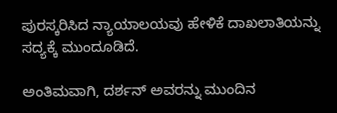ಪುರಸ್ಕರಿಸಿದ ನ್ಯಾಯಾಲಯವು ಹೇಳಿಕೆ ದಾಖಲಾತಿಯನ್ನು ಸದ್ಯಕ್ಕೆ ಮುಂದೂಡಿದೆ.

ಅಂತಿಮವಾಗಿ, ದರ್ಶನ್ ಅವರನ್ನು ಮುಂದಿನ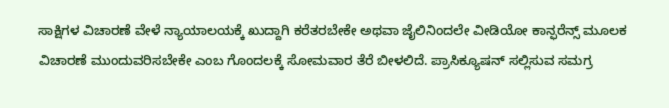ಸಾಕ್ಷಿಗಳ ವಿಚಾರಣೆ ವೇಳೆ ನ್ಯಾಯಾಲಯಕ್ಕೆ ಖುದ್ದಾಗಿ ಕರೆತರಬೇಕೇ ಅಥವಾ ಜೈಲಿನಿಂದಲೇ ವೀಡಿಯೋ ಕಾನ್ಫರೆನ್ಸ್ ಮೂಲಕ ವಿಚಾರಣೆ ಮುಂದುವರಿಸಬೇಕೇ ಎಂಬ ಗೊಂದಲಕ್ಕೆ ಸೋಮವಾರ ತೆರೆ ಬೀಳಲಿದೆ. ಪ್ರಾಸಿಕ್ಯೂಷನ್ ಸಲ್ಲಿಸುವ ಸಮಗ್ರ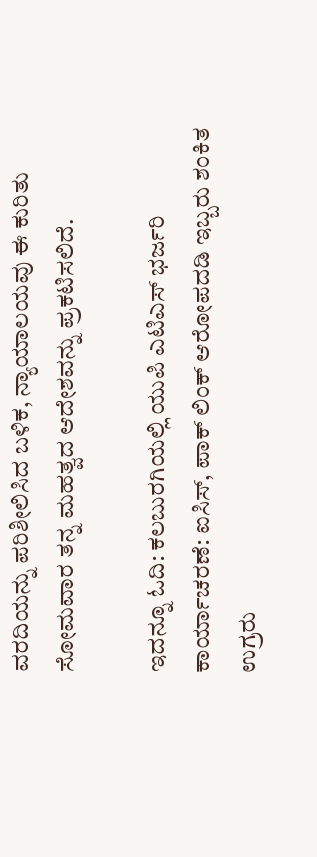ವರದಿಯನ್ನು ಪರಿಶೀಲಿಸಿದ ಬಳಿಕ, ನ್ಯಾಯಾಲಯವು ಈ ಕುರಿತು ಸೋಮವಾರ ತನ್ನ ಮಹತ್ವದ ಆದೇಶವನ್ನು ಪ್ರಕಟಿಸಲಿದೆ.

ಇದನ್ನೂ ಓದಿ: ಕಲಬುರಗಿಯಲ್ಲಿ ಯುಪಿ ಎಟಿಎಸ್ ಭರ್ಜರಿ ಕಾರ್ಯಾಚರಣೆ: ಐಸಿಸ್, ಪಾಕ್ ಲಿಂಕ್ ಆರೋಪದಡಿ ಇಬ್ಬರು ಶಂಕಿತ ಉಗ್ರರು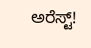ಅರೆಸ್ಟ್!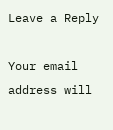Leave a Reply

Your email address will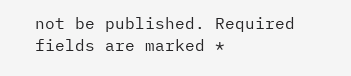not be published. Required fields are marked *